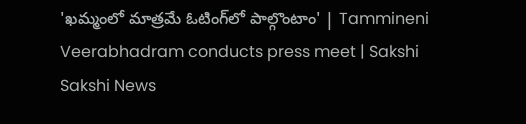'ఖమ్మంలో మాత్రమే ఓటింగ్‌లో పాల్గొంటాం' | Tammineni Veerabhadram conducts press meet | Sakshi
Sakshi News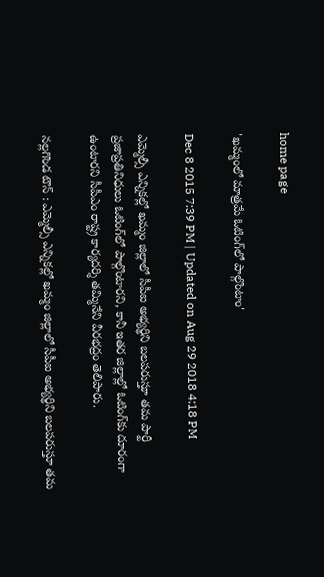home page

'ఖమ్మంలో మాత్రమే ఓటింగ్‌లో పాల్గొంటాం'

Dec 8 2015 7:39 PM | Updated on Aug 29 2018 4:18 PM

ఎమ్మెల్సీ ఎన్నికల్లో ఖమ్మం జిల్లాలో సీపీఐ అభ్యర్థిని బలపరుస్తూ తమ పార్టీ ప్రజాప్రతినిధులు ఓటింగ్‌లో పాల్గొంటారని, కానీ ఇతర జిల్లాల్లో ఓటింగ్‌కు దూరంగా ఉంటారని సీపీఎం రాష్ట్ర కార్యదర్శి తమ్మినేని వీరభద్రం తెలిపారు.

నల్లగొండ టౌన్ : ఎమ్మెల్సీ ఎన్నికల్లో ఖమ్మం జిల్లాలో సీపీఐ అభ్యర్థిని బలపరుస్తూ తమ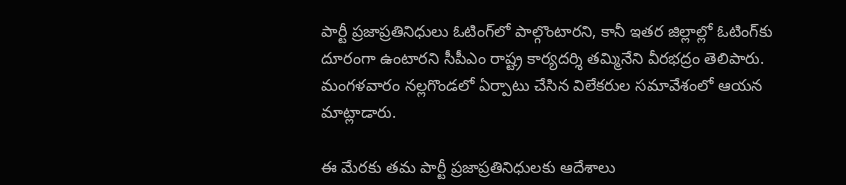పార్టీ ప్రజాప్రతినిధులు ఓటింగ్‌లో పాల్గొంటారని, కానీ ఇతర జిల్లాల్లో ఓటింగ్‌కు దూరంగా ఉంటారని సీపీఎం రాష్ట్ర కార్యదర్శి తమ్మినేని వీరభద్రం తెలిపారు. మంగళవారం నల్లగొండలో ఏర్పాటు చేసిన విలేకరుల సమావేశంలో ఆయన మాట్లాడారు.

ఈ మేరకు తమ పార్టీ ప్రజాప్రతినిధులకు ఆదేశాలు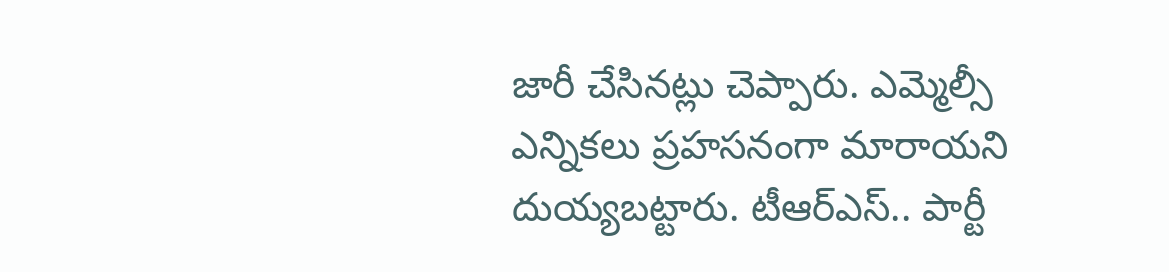జారీ చేసినట్లు చెప్పారు. ఎమ్మెల్సీ ఎన్నికలు ప్రహసనంగా మారాయని దుయ్యబట్టారు. టీఆర్‌ఎస్.. పార్టీ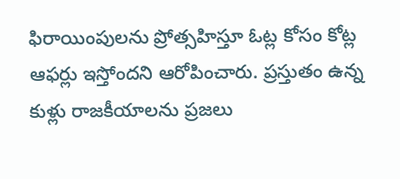ఫిరాయింపులను ప్రోత్సహిస్తూ ఓట్ల కోసం కోట్ల ఆఫర్లు ఇస్తోందని ఆరోపించారు. ప్రస్తుతం ఉన్న కుళ్లు రాజకీయాలను ప్రజలు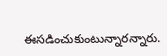ఈసడించుకుంటున్నారన్నారు.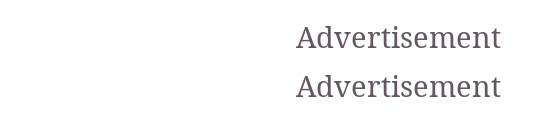Advertisement
Advertisement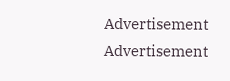Advertisement
Advertisement